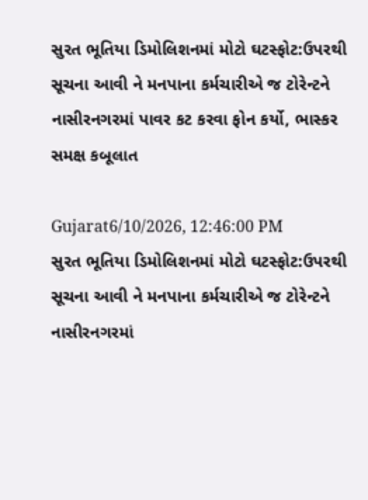સુરત ભૂતિયા ડિમોલિશનમાં મોટો ઘટસ્ફોટ:ઉપરથી સૂચના આવી ને મનપાના કર્મચારીએ જ ટોરેન્ટને નાસીરનગરમાં પાવર કટ કરવા ફોન કર્યો, ભાસ્કર સમક્ષ કબૂલાત

Gujarat6/10/2026, 12:46:00 PM
સુરત ભૂતિયા ડિમોલિશનમાં મોટો ઘટસ્ફોટ:ઉપરથી સૂચના આવી ને મનપાના કર્મચારીએ જ ટોરેન્ટને નાસીરનગરમાં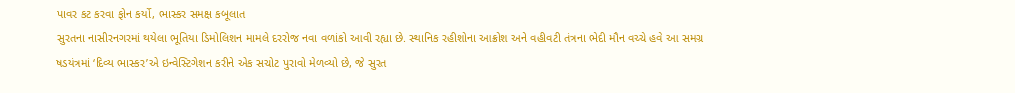પાવર કટ કરવા ફોન કર્યો, ભાસ્કર સમક્ષ કબૂલાત
સુરતના નાસીરનગરમાં થયેલા ભૂતિયા ડિમોલિશન મામલે દરરોજ નવા વળાંકો આવી રહ્યા છે. સ્થાનિક રહીશોના આક્રોશ અને વહીવટી તંત્રના ભેદી મૌન વચ્ચે હવે આ સમગ્ર ષડયંત્રમાં ‘દિવ્ય ભાસ્કર’એ ઇન્વેસ્ટિગેશન કરીને એક સચોટ પુરાવો મેળવ્યો છે, જે સુરત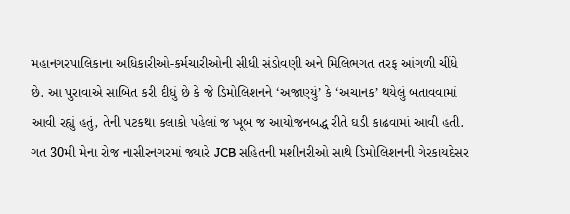મહાનગરપાલિકાના અધિકારીઓ-કર્મચારીઓની સીધી સંડોવણી અને મિલિભગત તરફ આંગળી ચીંધે છે. આ પુરાવાએ સાબિત કરી દીધું છે કે જે ડિમોલિશનને ‘અજાણ્યું’ કે ‘અચાનક’ થયેલું બતાવવામાં આવી રહ્યું હતું, તેની પટકથા કલાકો પહેલાં જ ખૂબ જ આયોજનબદ્ધ રીતે ઘડી કાઢવામાં આવી હતી. ગત 30મી મેના રોજ નાસીરનગરમાં જ્યારે JCB સહિતની મશીનરીઓ સાથે ડિમોલિશનની ગેરકાયદેસર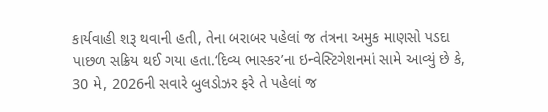કાર્યવાહી શરૂ થવાની હતી, તેના બરાબર પહેલાં જ તંત્રના અમુક માણસો પડદા પાછળ સક્રિય થઈ ગયા હતા.‘દિવ્ય ભાસ્કર’ના ઇન્વેસ્ટિગેશનમાં સામે આવ્યું છે કે, 30 મે, 2026ની સવારે બુલડોઝર ફરે તે પહેલાં જ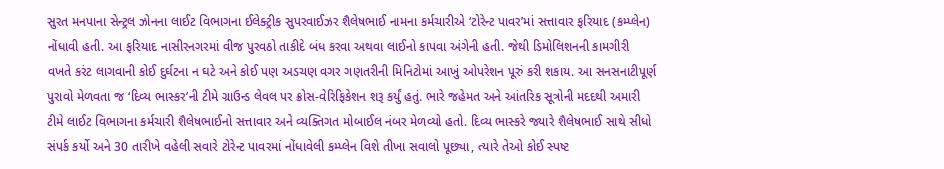સુરત મનપાના સેન્ટ્રલ ઝોનના લાઈટ વિભાગના ઈલેક્ટ્રીક સુપરવાઈઝર શૈલેષભાઈ નામના કર્મચારીએ ‘ટોરેન્ટ પાવર’માં સત્તાવાર ફરિયાદ (કમ્પ્લેન) નોંધાવી હતી. આ ફરિયાદ નાસીરનગરમાં વીજ પુરવઠો તાકીદે બંધ કરવા અથવા લાઈનો કાપવા અંગેની હતી. જેથી ડિમોલિશનની કામગીરી વખતે કરંટ લાગવાની કોઈ દુર્ઘટના ન ઘટે અને કોઈ પણ અડચણ વગર ગણતરીની મિનિટોમાં આખું ઓપરેશન પૂરું કરી શકાય. આ સનસનાટીપૂર્ણ પુરાવો મેળવતા જ ‘દિવ્ય ભાસ્કર’ની ટીમે ગ્રાઉન્ડ લેવલ પર ક્રોસ-વેરિફિકેશન શરૂ કર્યું હતું. ભારે જહેમત અને આંતરિક સૂત્રોની મદદથી અમારી ટીમે લાઈટ વિભાગના કર્મચારી શૈલેષભાઈનો સત્તાવાર અને વ્યક્તિગત મોબાઈલ નંબર મેળવ્યો હતો. દિવ્ય ભાસ્કરે જ્યારે શૈલેષભાઈ સાથે સીધો સંપર્ક કર્યો અને 30 તારીખે વહેલી સવારે ટોરેન્ટ પાવરમાં નોંધાવેલી કમ્પ્લેન વિશે તીખા સવાલો પૂછ્યા, ત્યારે તેઓ કોઈ સ્પષ્ટ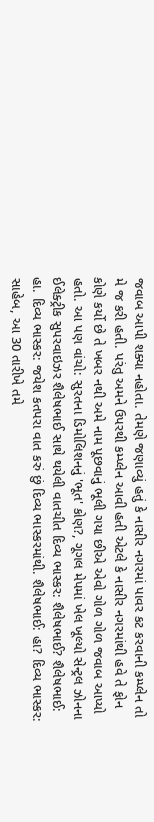જવાબ આપી શક્યા નહોતા. તેમણે જણાવ્યું હતું કે નાસીર નગરમાં પાવર કટ કરવાની કમ્પ્લેન તો મે જ કરી હતી. પરંતુ અમને ઉપરથી કમ્પ્લેન આવી હતી એટલે કે નાસીર નગરમાંથી હવે તે ફોન કોણે કર્યો છે તે ખબર નથી અમે નામ પૂછવાનું ભૂલી ગયા છીએ એવો ગોળ ગોળ જવાબ આપ્યો હતો. આ પણ વાંચો: સુરતના ડિમોલિશનનું 'ભૂત' કોણ?, ગૂગલ મેપમાં ખેલ ખૂલ્યો સેન્ટ્રલ ઝોનના ઈલેક્ટ્રીક સુપરવાઇઝર શૈલેષભાઈ સાથે થયેલી વાતચીત દિવ્ય ભાસ્કર: શૈલેષભાઈ? શૈલેષભાઈ: હા. દિવ્ય ભાસ્કર: જયેશ કતપરા વાત કરું છું દિવ્ય ભાસ્કરમાંથી. શૈલેષભાઈ: હા? દિવ્ય ભાસ્કર: સાહેબ, આ 30 તારીખે તમે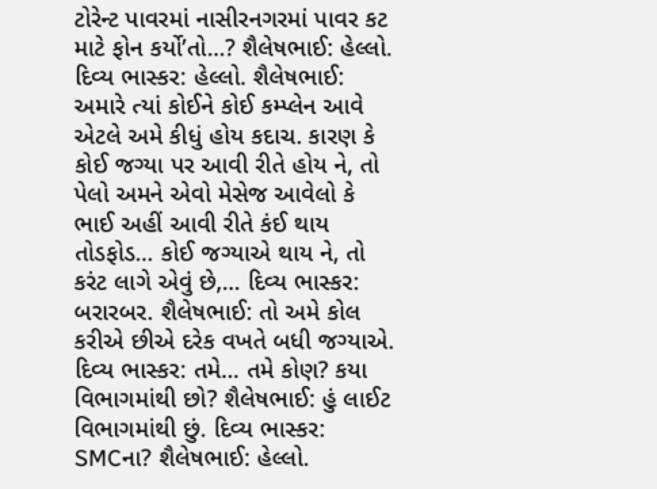ટોરેન્ટ પાવરમાં નાસીરનગરમાં પાવર કટ માટે ફોન કર્યો’તો...? શૈલેષભાઈ: હેલ્લો. દિવ્ય ભાસ્કર: હેલ્લો. શૈલેષભાઈ: અમારે ત્યાં કોઈને કોઈ કમ્પ્લેન આવે એટલે અમે કીધું હોય કદાચ. કારણ કે કોઈ જગ્યા પર આવી રીતે હોય ને, તો પેલો અમને એવો મેસેજ આવેલો કે ભાઈ અહીં આવી રીતે કંઈ થાય તોડફોડ... કોઈ જગ્યાએ થાય ને, તો કરંટ લાગે એવું છે,... દિવ્ય ભાસ્કર: બરારબર. શૈલેષભાઈ: તો અમે કોલ કરીએ છીએ દરેક વખતે બધી જગ્યાએ. દિવ્ય ભાસ્કર: તમે... તમે કોણ? કયા વિભાગમાંથી છો? શૈલેષભાઈ: હું લાઈટ વિભાગમાંથી છું. દિવ્ય ભાસ્કર: SMCના? શૈલેષભાઈ: હેલ્લો.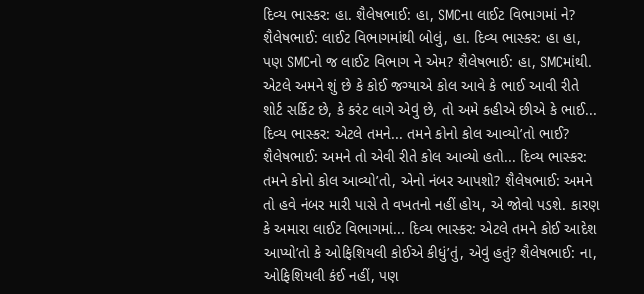દિવ્ય ભાસ્કર: હા. શૈલેષભાઈ: હા, SMCના લાઈટ વિભાગમાં ને? શૈલેષભાઈ: લાઈટ વિભાગમાંથી બોલું, હા. દિવ્ય ભાસ્કર: હા હા, પણ SMCનો જ લાઈટ વિભાગ ને એમ? શૈલેષભાઈ: હા, SMCમાંથી. એટલે અમને શું છે કે કોઈ જગ્યાએ કોલ આવે કે ભાઈ આવી રીતે શોર્ટ સર્કિટ છે, કે કરંટ લાગે એવું છે, તો અમે કહીએ છીએ કે ભાઈ... દિવ્ય ભાસ્કર: એટલે તમને... તમને કોનો કોલ આવ્યો’તો ભાઈ? શૈલેષભાઈ: અમને તો એવી રીતે કોલ આવ્યો હતો... દિવ્ય ભાસ્કર: તમને કોનો કોલ આવ્યો’તો, એનો નંબર આપશો? શૈલેષભાઈ: અમને તો હવે નંબર મારી પાસે તે વખતનો નહીં હોય, એ જોવો પડશે. કારણ કે અમારા લાઈટ વિભાગમાં... દિવ્ય ભાસ્કર: એટલે તમને કોઈ આદેશ આપ્યો’તો કે ઓફિશિયલી કોઈએ કીધું’તું, એવું હતું? શૈલેષભાઈ: ના, ઓફિશિયલી કંઈ નહીં, પણ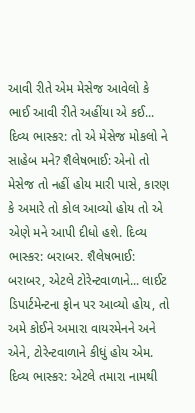આવી રીતે એમ મેસેજ આવેલો કે ભાઈ આવી રીતે અહીંયા એ કઈ... દિવ્ય ભાસ્કર: તો એ મેસેજ મોકલો ને સાહેબ મને? શૈલેષભાઈ: એનો તો મેસેજ તો નહીં હોય મારી પાસે, કારણ કે અમારે તો કોલ આવ્યો હોય તો એ એણે મને આપી દીધો હશે. દિવ્ય ભાસ્કર: બરાબર. શૈલેષભાઈ: બરાબર, એટલે ટોરેન્ટવાળાને... લાઈટ ડિપાર્ટમેન્ટના ફોન પર આવ્યો હોય, તો અમે કોઈને અમારા વાયરમેનને અને એને, ટોરેન્ટવાળાને કીધું હોય એમ. દિવ્ય ભાસ્કર: એટલે તમારા નામથી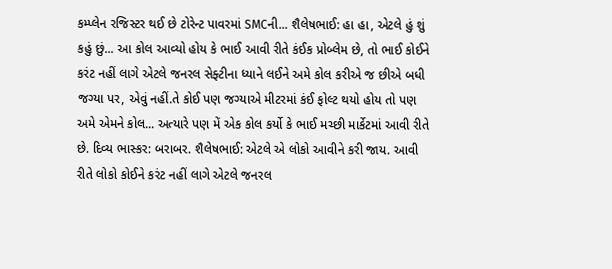કમ્પ્લેન રજિસ્ટર થઈ છે ટોરેન્ટ પાવરમાં SMCની... શૈલેષભાઈ: હા હા, એટલે હું શું કહું છું... આ કોલ આવ્યો હોય કે ભાઈ આવી રીતે કંઈક પ્રોબ્લેમ છે, તો ભાઈ કોઈને કરંટ નહીં લાગે એટલે જનરલ સેફ્ટીના ધ્યાને લઈને અમે કોલ કરીએ જ છીએ બધી જગ્યા પર, એવું નહીં.તે કોઈ પણ જગ્યાએ મીટરમાં કંઈ ફોલ્ટ થયો હોય તો પણ અમે એમને કોલ... અત્યારે પણ મેં એક કોલ કર્યો કે ભાઈ મચ્છી માર્કેટમાં આવી રીતે છે. દિવ્ય ભાસ્કર: બરાબર. શૈલેષભાઈ: એટલે એ લોકો આવીને કરી જાય. આવી રીતે લોકો કોઈને કરંટ નહીં લાગે એટલે જનરલ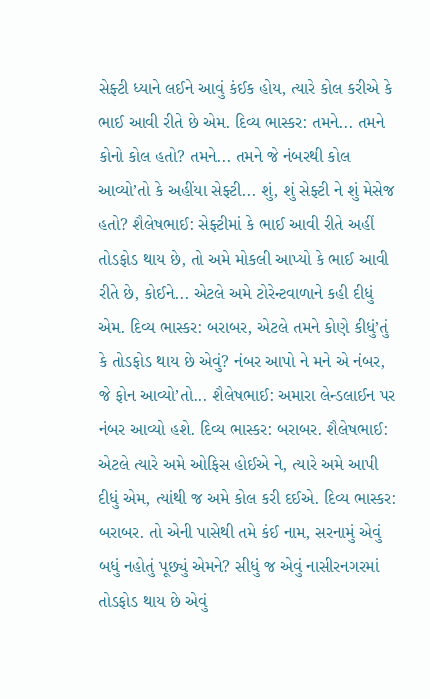સેફ્ટી ધ્યાને લઈને આવું કંઈક હોય, ત્યારે કોલ કરીએ કે ભાઈ આવી રીતે છે એમ. દિવ્ય ભાસ્કર: તમને... તમને કોનો કોલ હતો? તમને... તમને જે નંબરથી કોલ આવ્યો’તો કે અહીંયા સેફ્ટી... શું, શું સેફ્ટી ને શું મેસેજ હતો? શૈલેષભાઈ: સેફ્ટીમાં કે ભાઈ આવી રીતે અહીં તોડફોડ થાય છે, તો અમે મોકલી આપ્યો કે ભાઈ આવી રીતે છે, કોઈને... એટલે અમે ટોરેન્ટવાળાને કહી દીધું એમ. દિવ્ય ભાસ્કર: બરાબર, એટલે તમને કોણે કીધું’તું કે તોડફોડ થાય છે એવું? નંબર આપો ને મને એ નંબર, જે ફોન આવ્યો’તો... શૈલેષભાઈ: અમારા લેન્ડલાઈન પર નંબર આવ્યો હશે. દિવ્ય ભાસ્કર: બરાબર. શૈલેષભાઈ: એટલે ત્યારે અમે ઓફિસ હોઈએ ને, ત્યારે અમે આપી દીધું એમ, ત્યાંથી જ અમે કોલ કરી દઈએ. દિવ્ય ભાસ્કર: બરાબર. તો એની પાસેથી તમે કંઈ નામ, સરનામું એવું બધું નહોતું પૂછ્યું એમને? સીધું જ એવું નાસીરનગરમાં તોડફોડ થાય છે એવું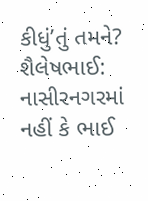કીધું’તું તમને? શૈલેષભાઈ: નાસીરનગરમાં નહીં કે ભાઈ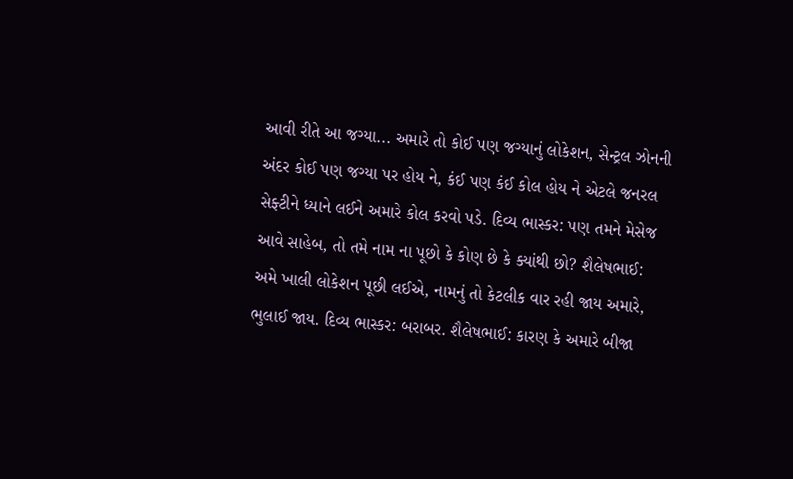આવી રીતે આ જગ્યા... અમારે તો કોઈ પણ જગ્યાનું લોકેશન, સેન્ટ્રલ ઝોનની અંદર કોઈ પણ જગ્યા પર હોય ને, કંઈ પણ કંઈ કોલ હોય ને એટલે જનરલ સેફ્ટીને ધ્યાને લઈને અમારે કોલ કરવો પડે. દિવ્ય ભાસ્કર: પણ તમને મેસેજ આવે સાહેબ, તો તમે નામ ના પૂછો કે કોણ છે કે ક્યાંથી છો? શૈલેષભાઈ: અમે ખાલી લોકેશન પૂછી લઈએ, નામનું તો કેટલીક વાર રહી જાય અમારે, ભુલાઈ જાય. દિવ્ય ભાસ્કર: બરાબર. શૈલેષભાઈ: કારણ કે અમારે બીજા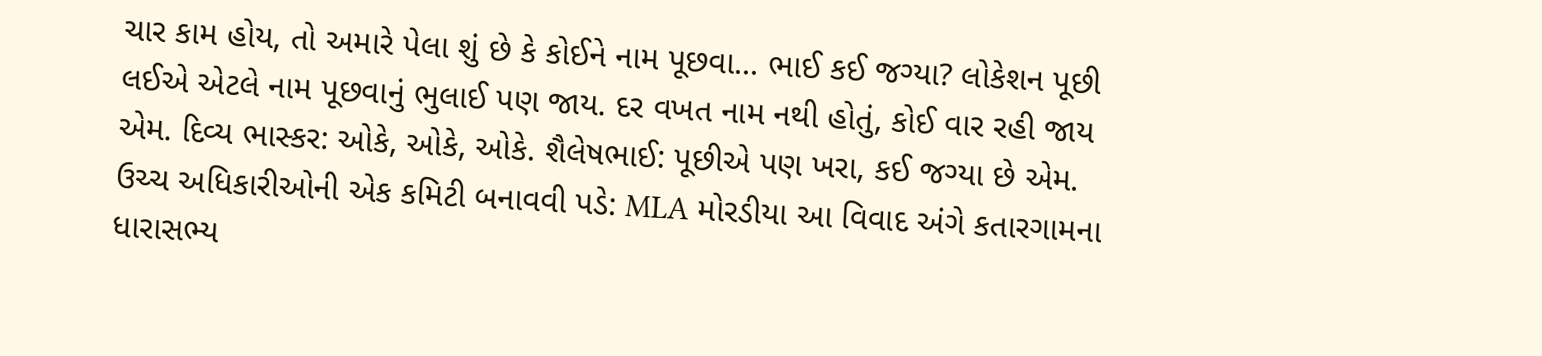ચાર કામ હોય, તો અમારે પેલા શું છે કે કોઈને નામ પૂછવા... ભાઈ કઈ જગ્યા? લોકેશન પૂછી લઈએ એટલે નામ પૂછવાનું ભુલાઈ પણ જાય. દર વખત નામ નથી હોતું, કોઈ વાર રહી જાય એમ. દિવ્ય ભાસ્કર: ઓકે, ઓકે, ઓકે. શૈલેષભાઈ: પૂછીએ પણ ખરા, કઈ જગ્યા છે એમ. ઉચ્ચ અધિકારીઓની એક કમિટી બનાવવી પડે: MLA મોરડીયા આ વિવાદ અંગે કતારગામના ધારાસભ્ય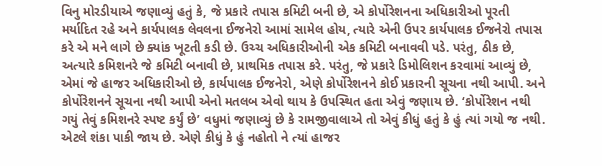વિનુ મોરડીયાએ જણાવ્યું હતું કે, જે પ્રકારે તપાસ કમિટી બની છે, એ કોર્પોરેશનના અધિકારીઓ પૂરતી મર્યાદિત રહે અને કાર્યપાલક લેવલના ઈજનેરો આમાં સામેલ હોય, ત્યારે એની ઉપર કાર્યપાલક ઈજનેરો તપાસ કરે એ મને લાગે છે ક્યાંક ખૂટતી કડી છે. ઉચ્ચ અધિકારીઓની એક કમિટી બનાવવી પડે. પરંતુ, ઠીક છે, અત્યારે કમિશનરે જે કમિટી બનાવી છે, પ્રાથમિક તપાસ કરે. પરંતુ, જે પ્રકારે ડિમોલિશન કરવામાં આવ્યું છે, એમાં જે હાજર અધિકારીઓ છે, કાર્યપાલક ઈજનેરો, એણે કોર્પોરેશનને કોઈ પ્રકારની સૂચના નથી આપી. અને કોર્પોરેશનને સૂચના નથી આપી એનો મતલબ એવો થાય કે ઉપસ્થિત હતા એવું જણાય છે. ‘કોર્પોરેશન નથી ગયું તેવું કમિશનરે સ્પષ્ટ કર્યું છે’ વધુમાં જણાવ્યું છે કે રામજીવાલાએ તો એવું કીધું હતું કે હું ત્યાં ગયો જ નથી. એટલે શંકા પાકી જાય છે. એણે કીધું કે હું નહોતો ને ત્યાં હાજર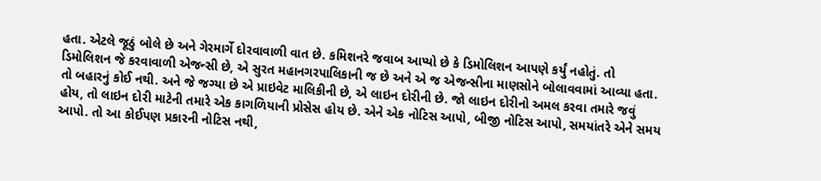હતા. એટલે જૂઠું બોલે છે અને ગેરમાર્ગે દોરવાવાળી વાત છે. કમિશનરે જવાબ આપ્યો છે કે ડિમોલિશન આપણે કર્યું નહોતું. તો ડિમોલિશન જે કરવાવાળી એજન્સી છે, એ સુરત મહાનગરપાલિકાની જ છે અને એ જ એજન્સીના માણસોને બોલાવવામાં આવ્યા હતા. તો બહારનું કોઈ નથી. અને જે જગ્યા છે એ પ્રાઇવેટ માલિકીની છે, એ લાઇન દોરીની છે. જો લાઇન દોરીનો અમલ કરવા તમારે જવું હોય, તો લાઇન દોરી માટેની તમારે એક કાગળિયાની પ્રોસેસ હોય છે. એને એક નોટિસ આપો, બીજી નોટિસ આપો, સમયાંતરે એને સમય આપો. તો આ કોઈપણ પ્રકારની નોટિસ નથી,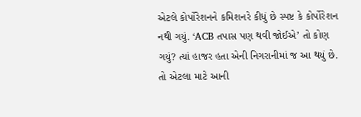એટલે કોર્પોરેશનને કમિશનરે કીધું છે સ્પષ્ટ કે કોર્પોરેશન નથી ગયું. ‘ACB તપાસ પણ થવી જોઈએ’ તો કોણ ગયું? ત્યાં હાજર હતા એની નિગરાનીમાં જ આ થયું છે. તો એટલા માટે આની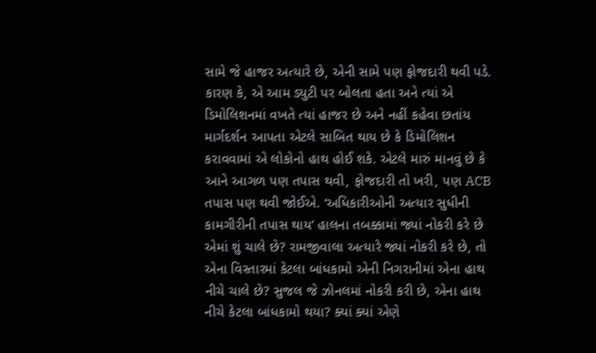સામે જે હાજર અત્યારે છે, એની સામે પણ ફોજદારી થવી પડે. કારણ કે, એ આમ ડ્યુટી પર બોલતા હતા અને ત્યાં એ ડિમોલિશનમાં વખતે ત્યાં હાજર છે અને નહીં કહેવા છતાંય માર્ગદર્શન આપતા એટલે સાબિત થાય છે કે ડિમોલિશન કરાવવામાં એ લોકોનો હાથ હોઈ શકે. એટલે મારું માનવું છે કે આને આગળ પણ તપાસ થવી, ફોજદારી તો ખરી, પણ ACB તપાસ પણ થવી જોઈએ. ‘અધિકારીઓની અત્યાર સુધીની કામગીરીની તપાસ થાય’ હાલના તબક્કામાં જ્યાં નોકરી કરે છે એમાં શું ચાલે છે? રામજીવાલા અત્યારે જ્યાં નોકરી કરે છે, તો એના વિસ્તારમાં કેટલા બાંધકામો એની નિગરાનીમાં એના હાથ નીચે ચાલે છે? સુજલ જે ઝોનલમાં નોકરી કરી છે, એના હાથ નીચે કેટલા બાંધકામો થયા? ક્યાં ક્યાં એણે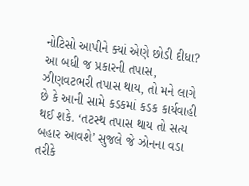નોટિસો આપીને ક્યાં એણે છોડી દીધા? આ બધી જ પ્રકારની તપાસ, ઝીણવટભરી તપાસ થાય, તો મને લાગે છે કે આની સામે કડકમાં કડક કાર્યવાહી થઈ શકે. ‘તટસ્થ તપાસ થાય તો સત્ય બહાર આવશે’ સુજલે જે ઝોનના વડા તરીકે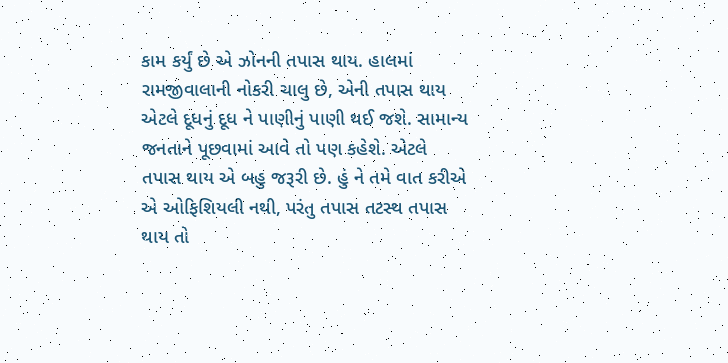કામ કર્યું છે એ ઝોનની તપાસ થાય. હાલમાં રામજીવાલાની નોકરી ચાલુ છે, એની તપાસ થાય એટલે દૂધનું દૂધ ને પાણીનું પાણી થઈ જશે. સામાન્ય જનતાને પૂછવામાં આવે તો પણ કહેશે. એટલે તપાસ થાય એ બહુ જરૂરી છે. હું ને તમે વાત કરીએ એ ઓફિશિયલી નથી, પરંતુ તપાસ તટસ્થ તપાસ થાય તો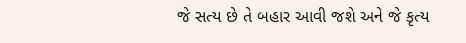જે સત્ય છે તે બહાર આવી જશે અને જે કૃત્ય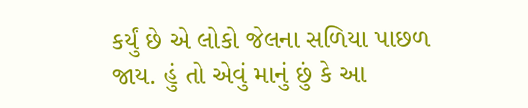કર્યું છે એ લોકો જેલના સળિયા પાછળ જાય. હું તો એવું માનું છું કે આ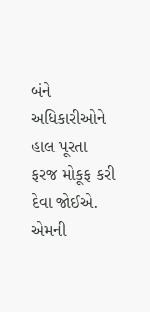બંને અધિકારીઓને હાલ પૂરતા ફરજ મોકૂફ કરી દેવા જોઈએ. એમની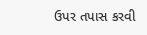ઉપર તપાસ કરવી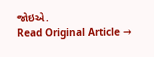જોઇએ.
Read Original Article →